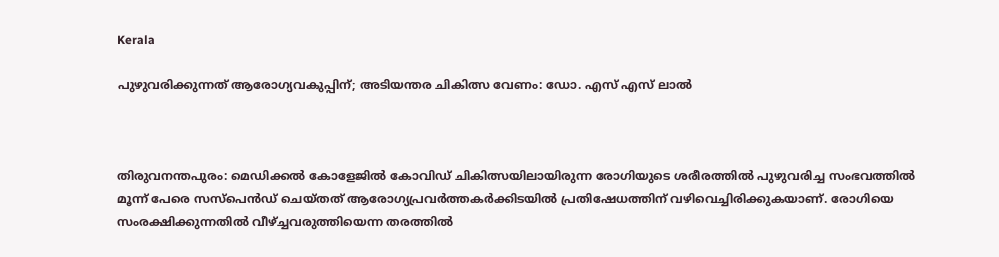Kerala

പുഴുവരിക്കുന്നത് ആരോഗ്യവകുപ്പിന്; അടിയന്തര ചികിത്സ വേണം: ഡോ. എസ് എസ് ലാല്‍



തിരുവനന്തപുരം: മെഡിക്കല്‍ കോളേജില്‍ കോവിഡ് ചികിത്സയിലായിരുന്ന രോഗിയുടെ ശരീരത്തില്‍ പുഴുവരിച്ച സംഭവത്തില്‍ മൂന്ന് പേരെ സസ്‌പെന്‍ഡ് ചെയ്തത് ആരോഗ്യപ്രവര്‍ത്തകര്‍ക്കിടയില്‍ പ്രതിഷേധത്തിന് വഴിവെച്ചിരിക്കുകയാണ്. രോഗിയെ സംരക്ഷിക്കുന്നതില്‍ വീഴ്ച്ചവരുത്തിയെന്ന തരത്തില്‍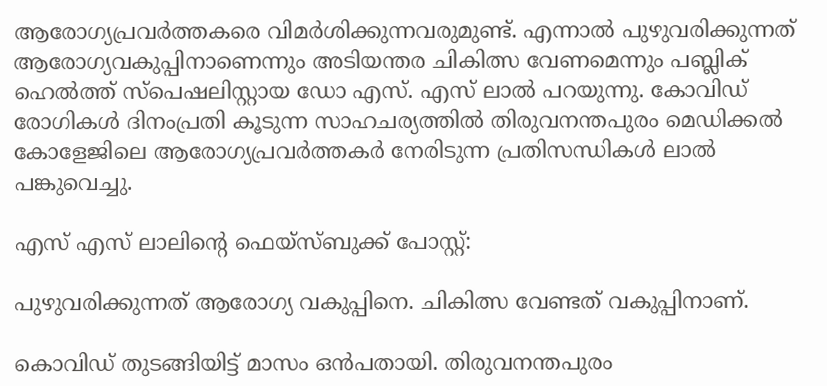ആരോഗ്യപ്രവര്‍ത്തകരെ വിമര്‍ശിക്കുന്നവരുമുണ്ട്. എന്നാല്‍ പുഴുവരിക്കുന്നത് ആരോഗ്യവകുപ്പിനാണെന്നും അടിയന്തര ചികിത്സ വേണമെന്നും പബ്ലിക് ഹെല്‍ത്ത് സ്‌പെഷലിസ്റ്റായ ഡോ എസ്. എസ് ലാല്‍ പറയുന്നു. കോവിഡ് രോഗികള്‍ ദിനംപ്രതി കൂടുന്ന സാഹചര്യത്തില്‍ തിരുവനന്തപുരം മെഡിക്കല്‍ കോളേജിലെ ആരോഗ്യപ്രവര്‍ത്തകര്‍ നേരിടുന്ന പ്രതിസന്ധികള്‍ ലാല്‍ പങ്കുവെച്ചു.

എസ് എസ് ലാലിന്റെ ഫെയ്‌സ്ബുക്ക് പോസ്റ്റ്:

പുഴുവരിക്കുന്നത് ആരോഗ്യ വകുപ്പിനെ. ചികിത്സ വേണ്ടത് വകുപ്പിനാണ്.

കൊവിഡ് തുടങ്ങിയിട്ട് മാസം ഒന്‍പതായി. തിരുവനന്തപുരം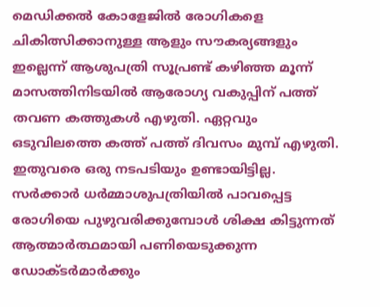മെഡിക്കല്‍ കോളേജില്‍ രോഗികളെ ചികിത്സിക്കാനുള്ള ആളും സൗകര്യങ്ങളും ഇല്ലെന്ന് ആശുപത്രി സൂപ്രണ്ട് കഴിഞ്ഞ മൂന്ന് മാസത്തിനിടയില്‍ ആരോഗ്യ വകുപ്പിന് പത്ത് തവണ കത്തുകള്‍ എഴുതി. ഏറ്റവും ഒടുവിലത്തെ കത്ത് പത്ത് ദിവസം മുമ്പ് എഴുതി. ഇതുവരെ ഒരു നടപടിയും ഉണ്ടായിട്ടില്ല. സര്‍ക്കാര്‍ ധര്‍മ്മാശുപത്രിയില്‍ പാവപ്പെട്ട രോഗിയെ പുഴുവരിക്കുമ്പോള്‍ ശിക്ഷ കിട്ടുന്നത് ആത്മാര്‍ത്ഥമായി പണിയെടുക്കുന്ന ഡോക്ടര്‍മാര്‍ക്കും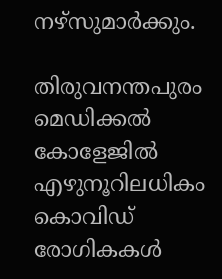നഴ്‌സുമാര്‍ക്കും.

തിരുവനന്തപുരം മെഡിക്കല്‍ കോളേജില്‍ എഴുനൂറിലധികം കൊവിഡ് രോഗികകള്‍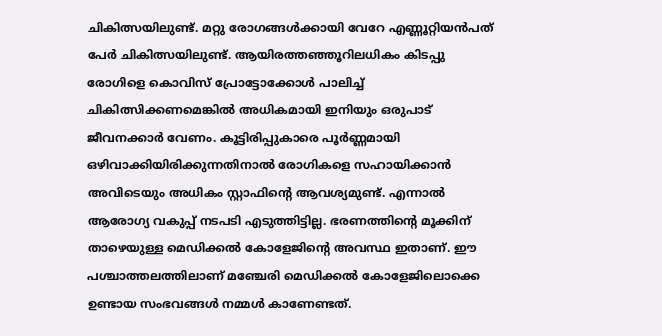ചികിത്സയിലുണ്ട്. മറ്റു രോഗങ്ങള്‍ക്കായി വേറേ എണ്ണൂറ്റിയന്‍പത് പേര്‍ ചികിത്സയിലുണ്ട്. ആയിരത്തഞ്ഞൂറിലധികം കിടപ്പു രോഗിളെ കൊവിസ് പ്രോട്ടോക്കോള്‍ പാലിച്ച് ചികിത്സിക്കണമെങ്കില്‍ അധികമായി ഇനിയും ഒരുപാട് ജീവനക്കാര്‍ വേണം. കൂട്ടിരിപ്പുകാരെ പൂര്‍ണ്ണമായി ഒഴിവാക്കിയിരിക്കുന്നതിനാല്‍ രോഗികളെ സഹായിക്കാന്‍ അവിടെയും അധികം സ്റ്റാഫിന്റെ ആവശ്യമുണ്ട്. എന്നാല്‍ ആരോഗ്യ വകുപ്പ് നടപടി എടുത്തിട്ടില്ല. ഭരണത്തിന്റെ മൂക്കിന് താഴെയുള്ള മെഡിക്കല്‍ കോളേജിന്റെ അവസ്ഥ ഇതാണ്. ഈ പശ്ചാത്തലത്തിലാണ് മഞ്ചേരി മെഡിക്കല്‍ കോളേജിലൊക്കെ ഉണ്ടായ സംഭവങ്ങള്‍ നമ്മള്‍ കാണേണ്ടത്.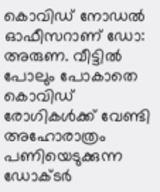കൊവിഡ് നോഡല്‍ ഓഫീസറാണ് ഡോ: അരുണ. വീട്ടില്‍ പോലും പോകാതെ കൊവിഡ് രോഗികള്‍ക്ക് വേണ്ടി അഹോരാത്രം പണിയെടുക്കുന്ന ഡോക്ടര്‍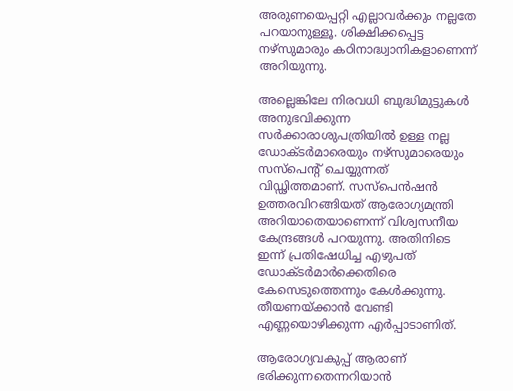അരുണയെപ്പറ്റി എല്ലാവര്‍ക്കും നല്ലതേ പറയാനുള്ളൂ. ശിക്ഷിക്കപ്പെട്ട നഴ്‌സുമാരും കഠിനാദ്ധ്വാനികളാണെന്ന് അറിയുന്നു.

അല്ലെങ്കിലേ നിരവധി ബുദ്ധിമുട്ടുകള്‍ അനുഭവിക്കുന്ന സര്‍ക്കാരാശുപത്രിയില്‍ ഉള്ള നല്ല ഡോക്ടര്‍മാരെയും നഴ്‌സുമാരെയും സസ്‌പെന്റ് ചെയ്യുന്നത് വിഡ്ഢിത്തമാണ്. സസ്‌പെന്‍ഷന്‍ ഉത്തരവിറങ്ങിയത് ആരോഗ്യമന്ത്രി അറിയാതെയാണെന്ന് വിശ്വസനീയ കേന്ദ്രങ്ങള്‍ പറയുന്നു. അതിനിടെ ഇന്ന് പ്രതിഷേധിച്ച എഴുപത് ഡോക്ടര്‍മാര്‍ക്കെതിരെ കേസെടുത്തെന്നും കേള്‍ക്കുന്നു. തീയണയ്ക്കാന്‍ വേണ്ടി എണ്ണയൊഴിക്കുന്ന എര്‍പ്പാടാണിത്.

ആരോഗ്യവകുപ്പ് ആരാണ് ഭരിക്കുന്നതെന്നറിയാന്‍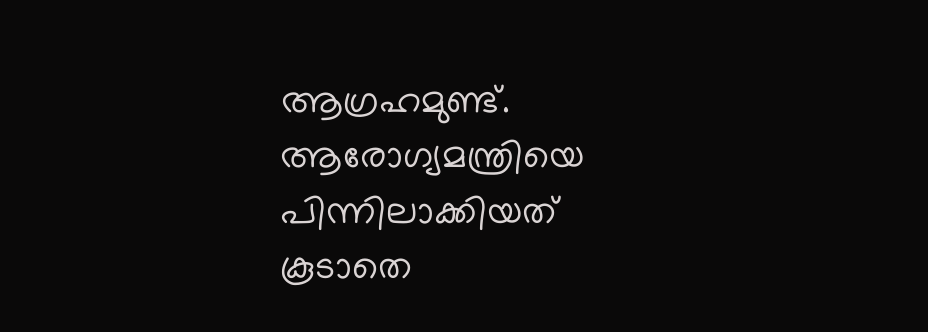ആഗ്രഹമുണ്ട്. ആരോഗ്യമന്ത്രിയെ പിന്നിലാക്കിയത് കൂടാതെ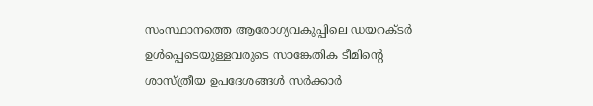സംസ്ഥാനത്തെ ആരോഗ്യവകുപ്പിലെ ഡയറക്ടര്‍ ഉള്‍പ്പെടെയുള്ളവരുടെ സാങ്കേതിക ടീമിന്റെ ശാസ്ത്രീയ ഉപദേശങ്ങള്‍ സര്‍ക്കാര്‍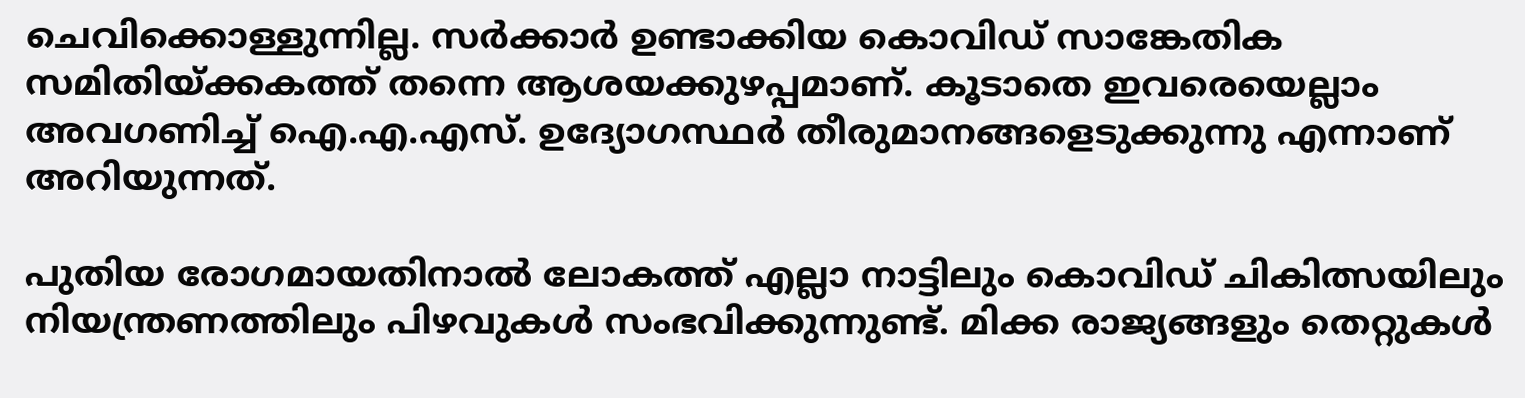ചെവിക്കൊള്ളുന്നില്ല. സര്‍ക്കാര്‍ ഉണ്ടാക്കിയ കൊവിഡ് സാങ്കേതിക സമിതിയ്ക്കകത്ത് തന്നെ ആശയക്കുഴപ്പമാണ്. കൂടാതെ ഇവരെയെല്ലാം അവഗണിച്ച് ഐ.എ.എസ്. ഉദ്യോഗസ്ഥര്‍ തീരുമാനങ്ങളെടുക്കുന്നു എന്നാണ് അറിയുന്നത്.

പുതിയ രോഗമായതിനാല്‍ ലോകത്ത് എല്ലാ നാട്ടിലും കൊവിഡ് ചികിത്സയിലും നിയന്ത്രണത്തിലും പിഴവുകള്‍ സംഭവിക്കുന്നുണ്ട്. മിക്ക രാജ്യങ്ങളും തെറ്റുകള്‍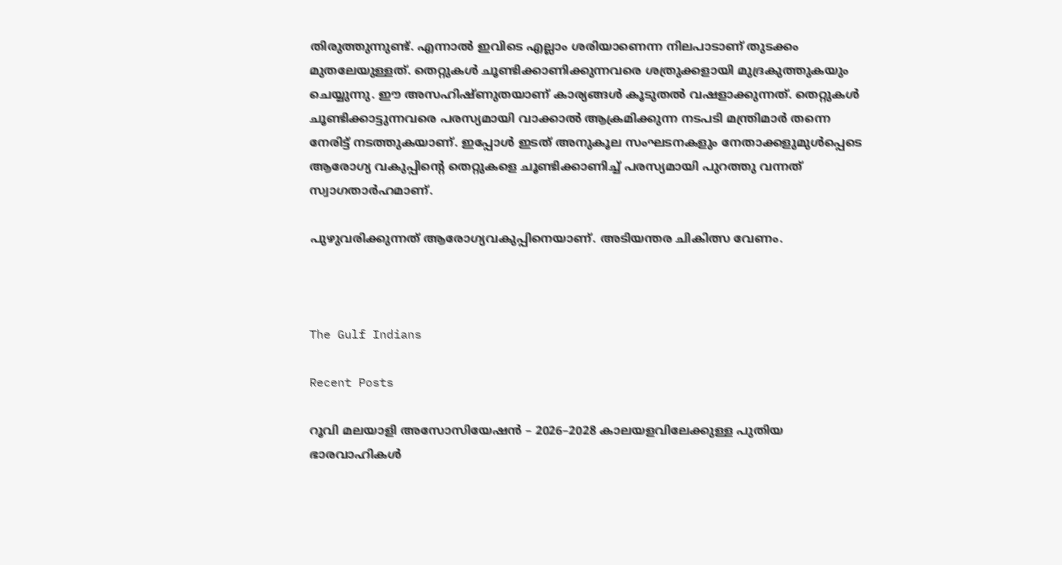തിരുത്തുന്നുണ്ട്. എന്നാല്‍ ഇവിടെ എല്ലാം ശരിയാണെന്ന നിലപാടാണ് തുടക്കം മുതലേയുള്ളത്. തെറ്റുകള്‍ ചൂണ്ടിക്കാണിക്കുന്നവരെ ശത്രുക്കളായി മുദ്രകുത്തുകയും ചെയ്യുന്നു. ഈ അസഹിഷ്ണുതയാണ് കാര്യങ്ങള്‍ കൂടുതല്‍ വഷളാക്കുന്നത്. തെറ്റുകള്‍ ചൂണ്ടിക്കാട്ടുന്നവരെ പരസ്യമായി വാക്കാല്‍ ആക്രമിക്കുന്ന നടപടി മന്ത്രിമാര്‍ തന്നെ നേരിട്ട് നടത്തുകയാണ്. ഇപ്പോള്‍ ഇടത് അനുകൂല സംഘടനകളും നേതാക്കളുമുള്‍പ്പെടെ ആരോഗ്യ വകുപ്പിന്റെ തെറ്റുകളെ ചൂണ്ടിക്കാണിച്ച് പരസ്യമായി പുറത്തു വന്നത് സ്വാഗതാര്‍ഹമാണ്.

പുഴുവരിക്കുന്നത് ആരോഗ്യവകുപ്പിനെയാണ്. അടിയന്തര ചികിത്സ വേണം.



The Gulf Indians

Recent Posts

റൂവി മലയാളി അസോസിയേഷൻ – 2026–2028 കാലയളവിലേക്കുള്ള പുതിയ ഭാരവാഹികൾ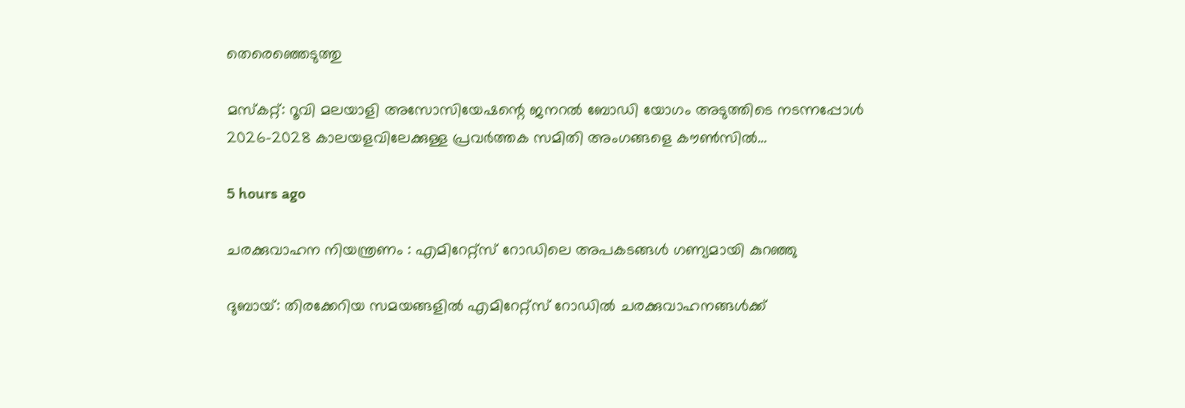തെരെഞ്ഞെടുത്തു

മസ്കറ്റ്: റൂവി മലയാളി അസോസിയേഷന്റെ ജനറൽ ബോഡി യോഗം അടുത്തിടെ നടന്നപ്പോൾ 2026–2028 കാലയളവിലേക്കുള്ള പ്രവർത്തക സമിതി അംഗങ്ങളെ കൗൺസിൽ…

5 hours ago

ചരക്കുവാഹന നിയന്ത്രണം : എമിറേറ്റ്സ് റോഡിലെ അപകടങ്ങൾ ഗണ്യമായി കുറഞ്ഞു

ദുബായ്: തിരക്കേറിയ സമയങ്ങളിൽ എമിറേറ്റ്സ് റോഡിൽ ചരക്കുവാഹനങ്ങൾക്ക്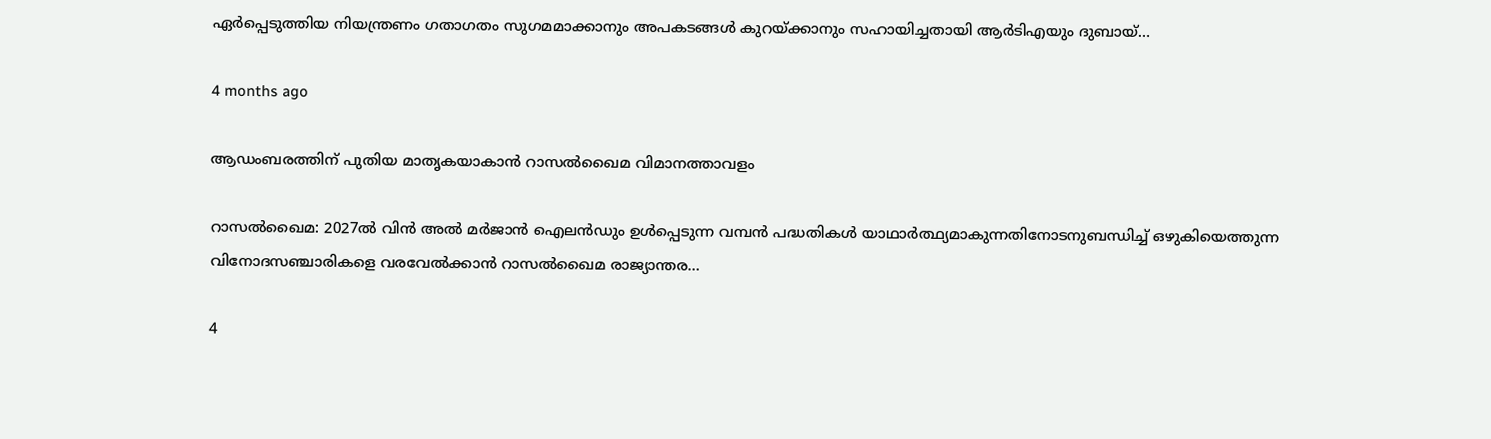ഏർപ്പെടുത്തിയ നിയന്ത്രണം ഗതാഗതം സുഗമമാക്കാനും അപകടങ്ങൾ കുറയ്ക്കാനും സഹായിച്ചതായി ആർടിഎയും ദുബായ്…

4 months ago

ആഡംബരത്തിന് പുതിയ മാതൃകയാകാൻ റാസൽഖൈമ വിമാനത്താവളം

റാസൽഖൈമ: 2027ൽ വിൻ അൽ മർജാൻ ഐലൻഡും ഉൾപ്പെടുന്ന വമ്പൻ പദ്ധതികൾ യാഥാർത്ഥ്യമാകുന്നതിനോടനുബന്ധിച്ച് ഒഴുകിയെത്തുന്ന വിനോദസഞ്ചാരികളെ വരവേൽക്കാൻ റാസൽഖൈമ രാജ്യാന്തര…

4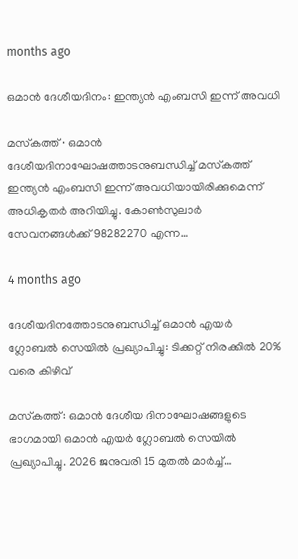months ago

ഒമാൻ ദേശീയദിനം: ഇന്ത്യൻ എംബസി ഇന്ന് അവധി

മസ്‌കത്ത് ∙ ഒമാൻ ദേശീയദിനാഘോഷത്താടനുബന്ധിച്ച് മസ്‌കത്ത് ഇന്ത്യൻ എംബസി ഇന്ന് അവധിയായിരിക്കുമെന്ന് അധികൃതർ അറിയിച്ചു. കോൺസുലാർ സേവനങ്ങൾക്ക് 98282270 എന്ന…

4 months ago

ദേശീയദിനത്തോടനുബന്ധിച്ച് ഒമാൻ എയർ ഗ്ലോബൽ സെയിൽ പ്രഖ്യാപിച്ചു: ടിക്കറ്റ് നിരക്കിൽ 20% വരെ കിഴിവ്

മസ്‌കത്ത്: ഒമാൻ ദേശീയ ദിനാഘോഷങ്ങളുടെ ഭാഗമായി ഒമാൻ എയർ ഗ്ലോബൽ സെയിൽ പ്രഖ്യാപിച്ചു. 2026 ജനുവരി 15 മുതൽ മാർച്ച്…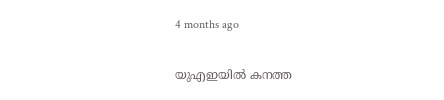4 months ago

യുഎഇയിൽ കനത്ത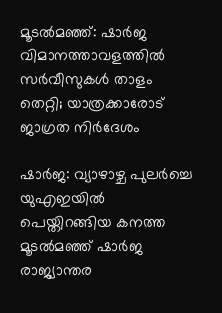മൂടൽമഞ്ഞ്: ഷാർജ വിമാനത്താവളത്തിൽ സർവീസുകൾ താളം തെറ്റി; യാത്രക്കാരോട് ജാഗ്രത നിർദേശം

ഷാർജ: വ്യാഴാഴ്ച പുലർച്ചെ യുഎഇയിൽ പെയ്തിറങ്ങിയ കനത്ത മൂടൽമഞ്ഞ് ഷാർജ രാജ്യാന്തര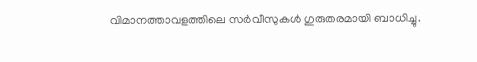വിമാനത്താവളത്തിലെ സർവീസുകൾ ഗുരുതരമായി ബാധിച്ചു.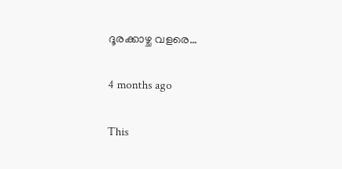ദൂരക്കാഴ്ച വളരെ…

4 months ago

This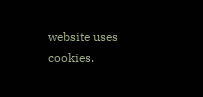website uses cookies.